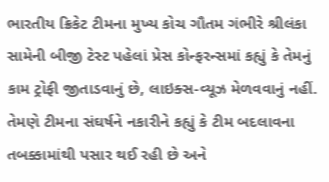ભારતીય ક્રિકેટ ટીમના મુખ્ય કોચ ગૌતમ ગંભીરે શ્રીલંકા સામેની બીજી ટેસ્ટ પહેલાં પ્રેસ કોન્ફરન્સમાં કહ્યું કે તેમનું કામ ટ્રોફી જીતાડવાનું છે, લાઇક્સ-વ્યૂઝ મેળવવાનું નહીં. તેમણે ટીમના સંઘર્ષને નકારીને કહ્યું કે ટીમ બદલાવના તબક્કામાંથી પસાર થઈ રહી છે અને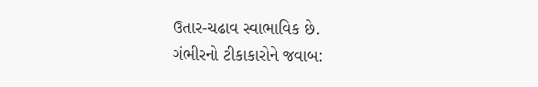ઉતાર-ચઢાવ સ્વાભાવિક છે.
ગંભીરનો ટીકાકારોને જવાબ: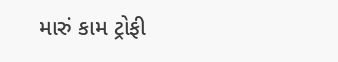મારું કામ ટ્રોફી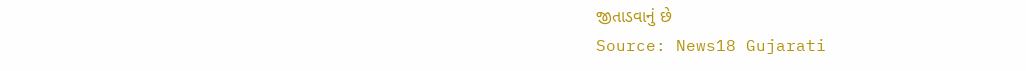જીતાડવાનું છે
Source: News18 Gujarati